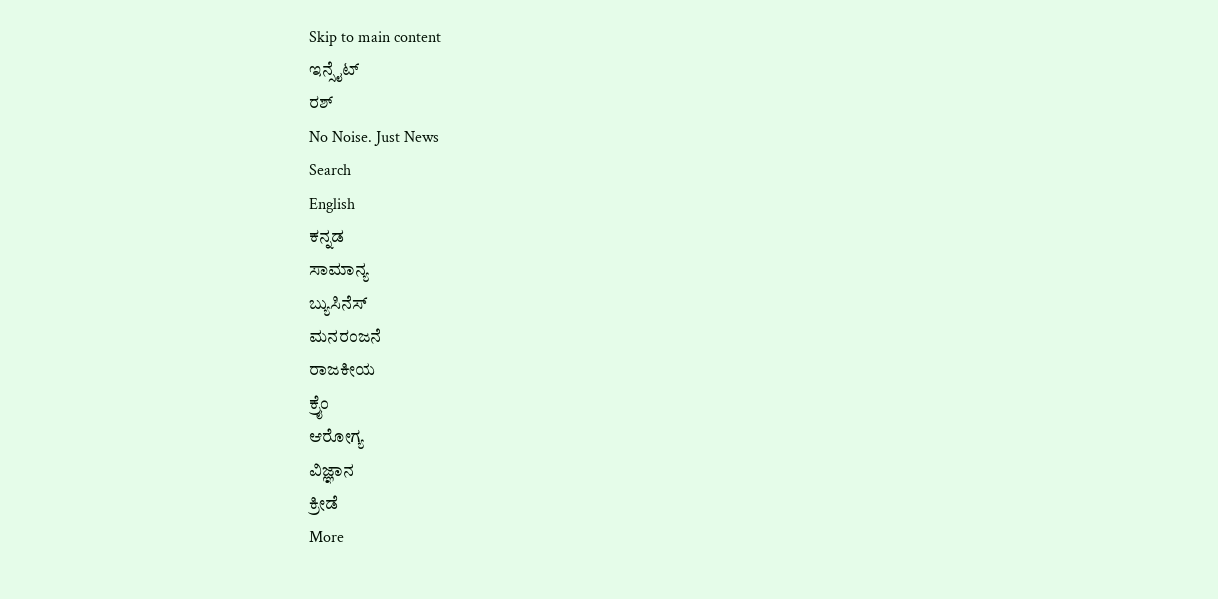Skip to main content
ಇನ್ಸೈಟ್
ರಶ್
No Noise. Just News
Search
English
ಕನ್ನಡ
ಸಾಮಾನ್ಯ
ಬ್ಯುಸಿನೆಸ್
ಮನರಂಜನೆ
ರಾಜಕೀಯ
ಕ್ರೈಂ
ಆರೋಗ್ಯ
ವಿಜ್ಞಾನ
ಕ್ರೀಡೆ
More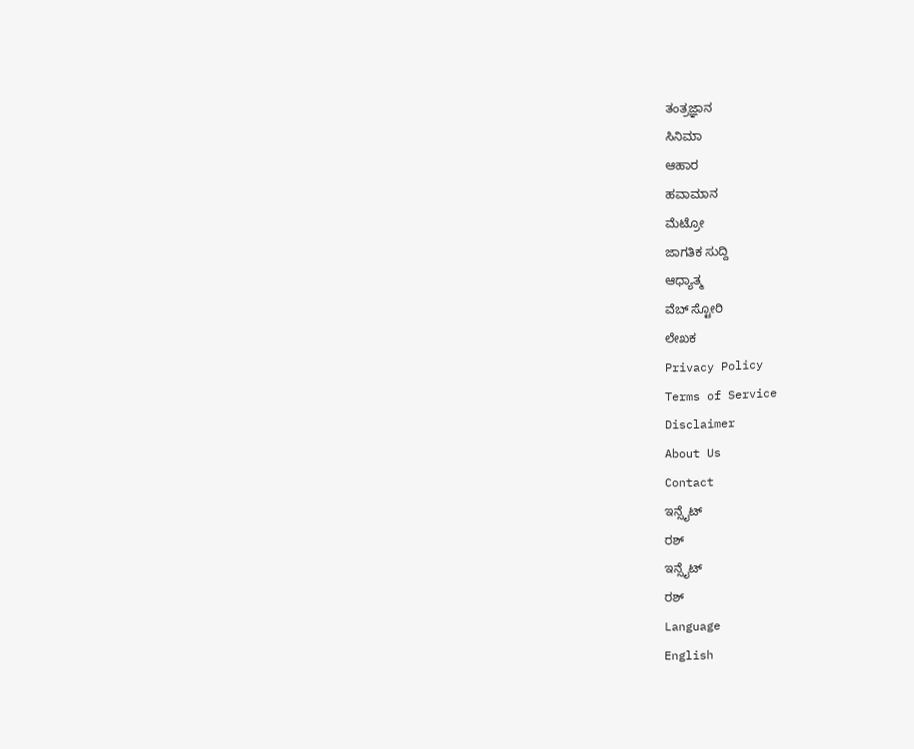ತಂತ್ರಜ್ಞಾನ
ಸಿನಿಮಾ
ಆಹಾರ
ಹವಾಮಾನ
ಮೆಟ್ರೋ
ಜಾಗತಿಕ ಸುದ್ದಿ
ಆಧ್ಯಾತ್ಮ
ವೆಬ್ ಸ್ಟೋರಿ
ಲೇಖಕ
Privacy Policy
Terms of Service
Disclaimer
About Us
Contact
ಇನ್ಸೈಟ್
ರಶ್
ಇನ್ಸೈಟ್
ರಶ್
Language
English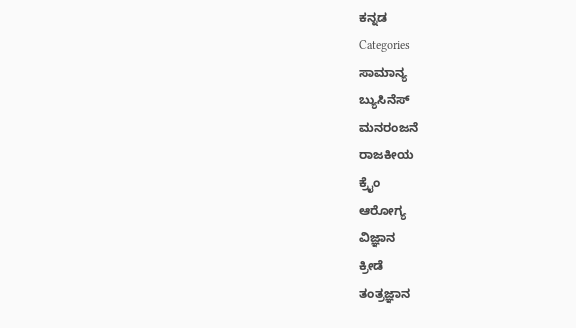ಕನ್ನಡ
Categories
ಸಾಮಾನ್ಯ
ಬ್ಯುಸಿನೆಸ್
ಮನರಂಜನೆ
ರಾಜಕೀಯ
ಕ್ರೈಂ
ಆರೋಗ್ಯ
ವಿಜ್ಞಾನ
ಕ್ರೀಡೆ
ತಂತ್ರಜ್ಞಾನ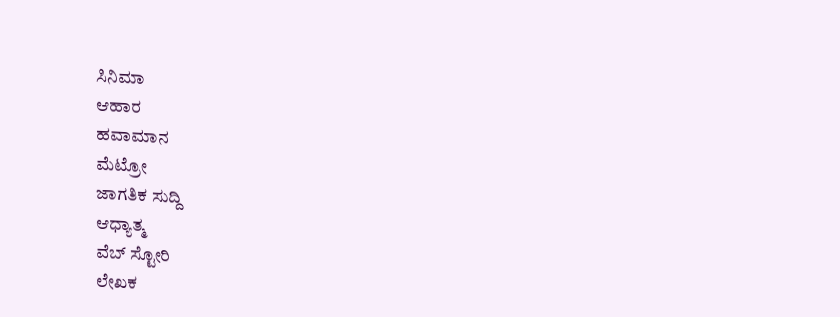ಸಿನಿಮಾ
ಆಹಾರ
ಹವಾಮಾನ
ಮೆಟ್ರೋ
ಜಾಗತಿಕ ಸುದ್ದಿ
ಆಧ್ಯಾತ್ಮ
ವೆಬ್ ಸ್ಟೋರಿ
ಲೇಖಕ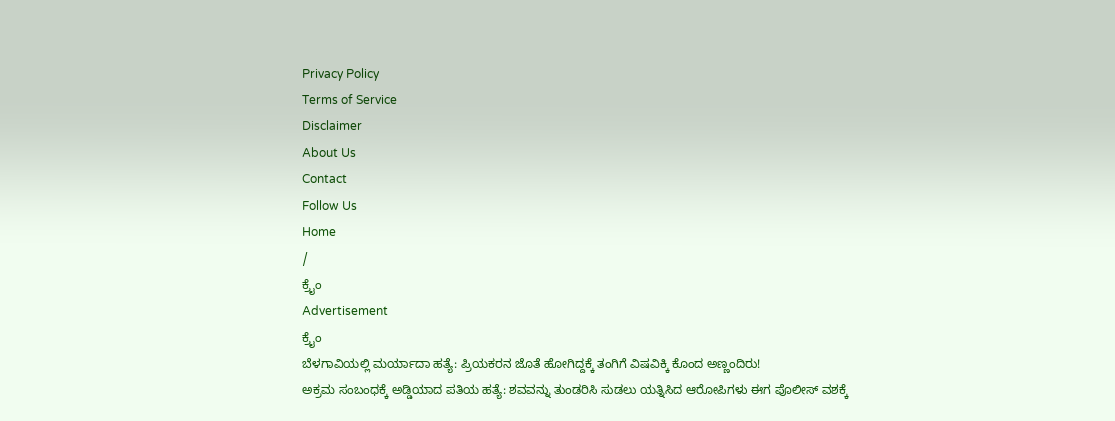Privacy Policy
Terms of Service
Disclaimer
About Us
Contact
Follow Us
Home
/
ಕ್ರೈಂ
Advertisement
ಕ್ರೈಂ
ಬೆಳಗಾವಿಯಲ್ಲಿ ಮರ್ಯಾದಾ ಹತ್ಯೆ: ಪ್ರಿಯಕರನ ಜೊತೆ ಹೋಗಿದ್ದಕ್ಕೆ ತಂಗಿಗೆ ವಿಷವಿಕ್ಕಿ ಕೊಂದ ಅಣ್ಣಂದಿರು!
ಅಕ್ರಮ ಸಂಬಂಧಕ್ಕೆ ಅಡ್ಡಿಯಾದ ಪತಿಯ ಹತ್ಯೆ: ಶವವನ್ನು ತುಂಡರಿಸಿ ಸುಡಲು ಯತ್ನಿಸಿದ ಆರೋಪಿಗಳು ಈಗ ಪೊಲೀಸ್ ವಶಕ್ಕೆ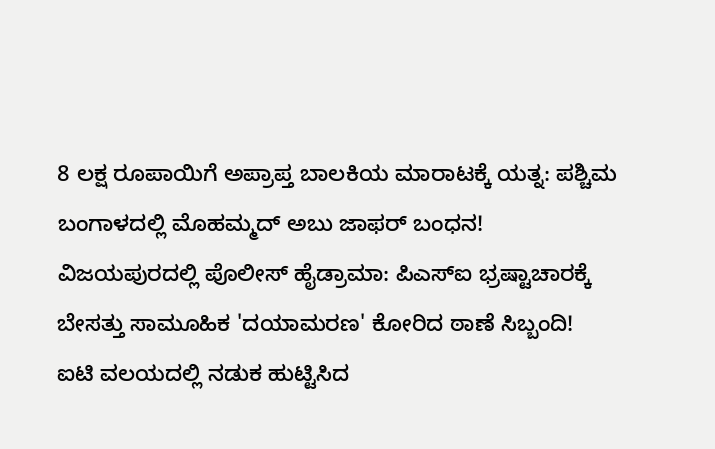8 ಲಕ್ಷ ರೂಪಾಯಿಗೆ ಅಪ್ರಾಪ್ತ ಬಾಲಕಿಯ ಮಾರಾಟಕ್ಕೆ ಯತ್ನ: ಪಶ್ಚಿಮ ಬಂಗಾಳದಲ್ಲಿ ಮೊಹಮ್ಮದ್ ಅಬು ಜಾಫರ್ ಬಂಧನ!
ವಿಜಯಪುರದಲ್ಲಿ ಪೊಲೀಸ್ ಹೈಡ್ರಾಮಾ: ಪಿಎಸ್ಐ ಭ್ರಷ್ಟಾಚಾರಕ್ಕೆ ಬೇಸತ್ತು ಸಾಮೂಹಿಕ 'ದಯಾಮರಣ' ಕೋರಿದ ಠಾಣೆ ಸಿಬ್ಬಂದಿ!
ಐಟಿ ವಲಯದಲ್ಲಿ ನಡುಕ ಹುಟ್ಟಿಸಿದ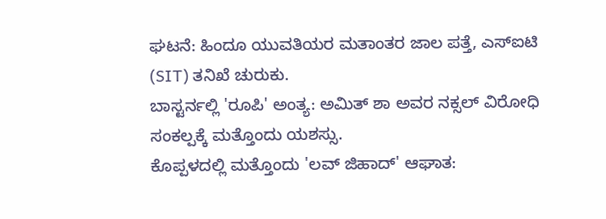ಘಟನೆ: ಹಿಂದೂ ಯುವತಿಯರ ಮತಾಂತರ ಜಾಲ ಪತ್ತೆ, ಎಸ್ಐಟಿ (SIT) ತನಿಖೆ ಚುರುಕು.
ಬಾಸ್ಟರ್ನಲ್ಲಿ 'ರೂಪಿ' ಅಂತ್ಯ: ಅಮಿತ್ ಶಾ ಅವರ ನಕ್ಸಲ್ ವಿರೋಧಿ ಸಂಕಲ್ಪಕ್ಕೆ ಮತ್ತೊಂದು ಯಶಸ್ಸು.
ಕೊಪ್ಪಳದಲ್ಲಿ ಮತ್ತೊಂದು 'ಲವ್ ಜಿಹಾದ್' ಆಘಾತ: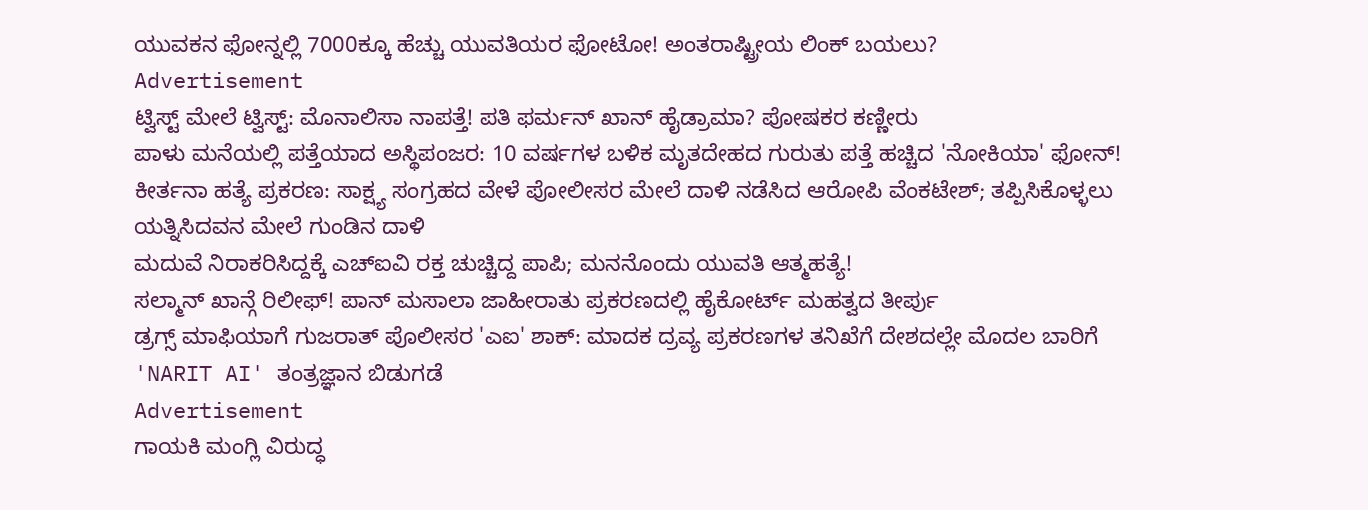ಯುವಕನ ಫೋನ್ನಲ್ಲಿ 7000ಕ್ಕೂ ಹೆಚ್ಚು ಯುವತಿಯರ ಫೋಟೋ! ಅಂತರಾಷ್ಟ್ರೀಯ ಲಿಂಕ್ ಬಯಲು?
Advertisement
ಟ್ವಿಸ್ಟ್ ಮೇಲೆ ಟ್ವಿಸ್ಟ್: ಮೊನಾಲಿಸಾ ನಾಪತ್ತೆ! ಪತಿ ಫರ್ಮನ್ ಖಾನ್ ಹೈಡ್ರಾಮಾ? ಪೋಷಕರ ಕಣ್ಣೀರು
ಪಾಳು ಮನೆಯಲ್ಲಿ ಪತ್ತೆಯಾದ ಅಸ್ಥಿಪಂಜರ: 10 ವರ್ಷಗಳ ಬಳಿಕ ಮೃತದೇಹದ ಗುರುತು ಪತ್ತೆ ಹಚ್ಚಿದ 'ನೋಕಿಯಾ' ಫೋನ್!
ಕೀರ್ತನಾ ಹತ್ಯೆ ಪ್ರಕರಣ: ಸಾಕ್ಷ್ಯ ಸಂಗ್ರಹದ ವೇಳೆ ಪೋಲೀಸರ ಮೇಲೆ ದಾಳಿ ನಡೆಸಿದ ಆರೋಪಿ ವೆಂಕಟೇಶ್; ತಪ್ಪಿಸಿಕೊಳ್ಳಲು ಯತ್ನಿಸಿದವನ ಮೇಲೆ ಗುಂಡಿನ ದಾಳಿ
ಮದುವೆ ನಿರಾಕರಿಸಿದ್ದಕ್ಕೆ ಎಚ್ಐವಿ ರಕ್ತ ಚುಚ್ಚಿದ್ದ ಪಾಪಿ; ಮನನೊಂದು ಯುವತಿ ಆತ್ಮಹತ್ಯೆ!
ಸಲ್ಮಾನ್ ಖಾನ್ಗೆ ರಿಲೀಫ್! ಪಾನ್ ಮಸಾಲಾ ಜಾಹೀರಾತು ಪ್ರಕರಣದಲ್ಲಿ ಹೈಕೋರ್ಟ್ ಮಹತ್ವದ ತೀರ್ಪು
ಡ್ರಗ್ಸ್ ಮಾಫಿಯಾಗೆ ಗುಜರಾತ್ ಪೊಲೀಸರ 'ಎಐ' ಶಾಕ್: ಮಾದಕ ದ್ರವ್ಯ ಪ್ರಕರಣಗಳ ತನಿಖೆಗೆ ದೇಶದಲ್ಲೇ ಮೊದಲ ಬಾರಿಗೆ 'NARIT AI' ತಂತ್ರಜ್ಞಾನ ಬಿಡುಗಡೆ
Advertisement
ಗಾಯಕಿ ಮಂಗ್ಲಿ ವಿರುದ್ಧ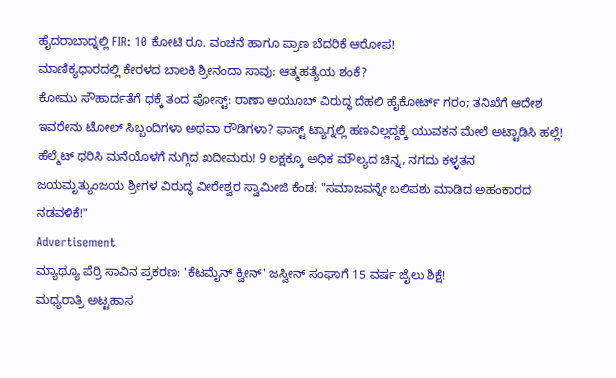ಹೈದರಾಬಾದ್ನಲ್ಲಿ FIR: 10 ಕೋಟಿ ರೂ. ವಂಚನೆ ಹಾಗೂ ಪ್ರಾಣ ಬೆದರಿಕೆ ಆರೋಪ!
ಮಾಣಿಕ್ಯಧಾರದಲ್ಲಿ ಕೇರಳದ ಬಾಲಕಿ ಶ್ರೀನಂದಾ ಸಾವು: ಆತ್ಮಹತ್ಯೆಯ ಶಂಕೆ?
ಕೋಮು ಸೌಹಾರ್ದತೆಗೆ ಧಕ್ಕೆ ತಂದ ಪೋಸ್ಟ್: ರಾಣಾ ಅಯೂಬ್ ವಿರುದ್ಧ ದೆಹಲಿ ಹೈಕೋರ್ಟ್ ಗರಂ; ತನಿಖೆಗೆ ಆದೇಶ
ಇವರೇನು ಟೋಲ್ ಸಿಬ್ಬಂದಿಗಳಾ ಅಥವಾ ರೌಡಿಗಳಾ? ಫಾಸ್ಟ್ ಟ್ಯಾಗ್ನಲ್ಲಿ ಹಣವಿಲ್ಲದ್ದಕ್ಕೆ ಯುವಕನ ಮೇಲೆ ಅಟ್ಟಾಡಿಸಿ ಹಲ್ಲೆ!
ಹೆಲ್ಮೆಟ್ ಧರಿಸಿ ಮನೆಯೊಳಗೆ ನುಗ್ಗಿದ ಖದೀಮರು! 9 ಲಕ್ಷಕ್ಕೂ ಅಧಿಕ ಮೌಲ್ಯದ ಚಿನ್ನ, ನಗದು ಕಳ್ಳತನ
ಜಯಮೃತ್ಯುಂಜಯ ಶ್ರೀಗಳ ವಿರುದ್ಧ ವೀರೇಶ್ವರ ಸ್ವಾಮೀಜಿ ಕೆಂಡ: "ಸಮಾಜವನ್ನೇ ಬಲಿಪಶು ಮಾಡಿದ ಅಹಂಕಾರದ ನಡವಳಿಕೆ!"
Advertisement
ಮ್ಯಾಥ್ಯೂ ಪೆರ್ರಿ ಸಾವಿನ ಪ್ರಕರಣ: 'ಕೆಟಮೈನ್ ಕ್ವೀನ್' ಜಸ್ವೀನ್ ಸಂಘಾಗೆ 15 ವರ್ಷ ಜೈಲು ಶಿಕ್ಷೆ!
ಮಧ್ಯರಾತ್ರಿ ಅಟ್ಟಹಾಸ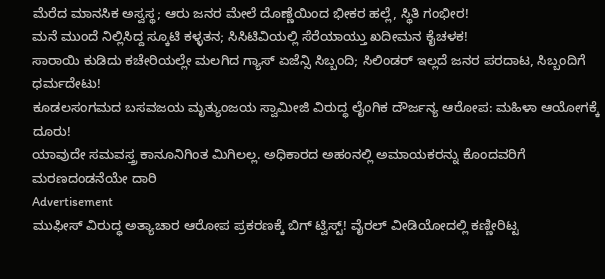ಮೆರೆದ ಮಾನಸಿಕ ಅಸ್ವಸ್ಥ; ಆರು ಜನರ ಮೇಲೆ ದೊಣ್ಣೆಯಿಂದ ಭೀಕರ ಹಲ್ಲೆ, ಸ್ಥಿತಿ ಗಂಭೀರ!
ಮನೆ ಮುಂದೆ ನಿಲ್ಲಿಸಿದ್ದ ಸ್ಕೂಟಿ ಕಳ್ಳತನ; ಸಿಸಿಟಿವಿಯಲ್ಲಿ ಸೆರೆಯಾಯ್ತು ಖದೀಮನ ಕೈಚಳಕ!
ಸಾರಾಯಿ ಕುಡಿದು ಕಚೇರಿಯಲ್ಲೇ ಮಲಗಿದ ಗ್ಯಾಸ್ ಏಜೆನ್ಸಿ ಸಿಬ್ಬಂದಿ; ಸಿಲಿಂಡರ್ ಇಲ್ಲದೆ ಜನರ ಪರದಾಟ, ಸಿಬ್ಬಂದಿಗೆ ಧರ್ಮದೇಟು!
ಕೂಡಲಸಂಗಮದ ಬಸವಜಯ ಮೃತ್ಯುಂಜಯ ಸ್ವಾಮೀಜಿ ವಿರುದ್ಧ ಲೈಂಗಿಕ ದೌರ್ಜನ್ಯ ಆರೋಪ: ಮಹಿಳಾ ಆಯೋಗಕ್ಕೆ ದೂರು!
ಯಾವುದೇ ಸಮವಸ್ತ್ರ ಕಾನೂನಿಗಿಂತ ಮಿಗಿಲಲ್ಲ. ಅಧಿಕಾರದ ಅಹಂನಲ್ಲಿ ಅಮಾಯಕರನ್ನು ಕೊಂದವರಿಗೆ ಮರಣದಂಡನೆಯೇ ದಾರಿ
Advertisement
ಮುಫೀಸ್ ವಿರುದ್ಧ ಅತ್ಯಾಚಾರ ಆರೋಪ ಪ್ರಕರಣಕ್ಕೆ ಬಿಗ್ ಟ್ವಿಸ್ಟ್! ವೈರಲ್ ವೀಡಿಯೋದಲ್ಲಿ ಕಣ್ಣೀರಿಟ್ಟ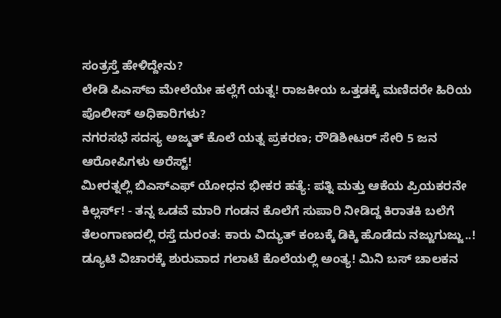ಸಂತ್ರಸ್ತೆ ಹೇಳಿದ್ದೇನು?
ಲೇಡಿ ಪಿಎಸ್ಐ ಮೇಲೆಯೇ ಹಲ್ಲೆಗೆ ಯತ್ನ! ರಾಜಕೀಯ ಒತ್ತಡಕ್ಕೆ ಮಣಿದರೇ ಹಿರಿಯ ಪೊಲೀಸ್ ಅಧಿಕಾರಿಗಳು?
ನಗರಸಭೆ ಸದಸ್ಯ ಅಜ್ಮತ್ ಕೊಲೆ ಯತ್ನ ಪ್ರಕರಣ; ರೌಡಿಶೀಟರ್ ಸೇರಿ 5 ಜನ ಆರೋಪಿಗಳು ಅರೆಸ್ಟ್!
ಮೀರತ್ನಲ್ಲಿ ಬಿಎಸ್ಎಫ್ ಯೋಧನ ಭೀಕರ ಹತ್ಯೆ: ಪತ್ನಿ ಮತ್ತು ಆಕೆಯ ಪ್ರಿಯಕರನೇ ಕಿಲ್ಲರ್ಸ್! - ತನ್ನ ಒಡವೆ ಮಾರಿ ಗಂಡನ ಕೊಲೆಗೆ ಸುಪಾರಿ ನೀಡಿದ್ದ ಕಿರಾತಕಿ ಬಲೆಗೆ
ತೆಲಂಗಾಣದಲ್ಲಿ ರಸ್ತೆ ದುರಂತ: ಕಾರು ವಿದ್ಯುತ್ ಕಂಬಕ್ಕೆ ಡಿಕ್ಕಿ ಹೊಡೆದು ನಜ್ಜುಗುಜ್ಜು..!
ಡ್ಯೂಟಿ ವಿಚಾರಕ್ಕೆ ಶುರುವಾದ ಗಲಾಟೆ ಕೊಲೆಯಲ್ಲಿ ಅಂತ್ಯ! ಮಿನಿ ಬಸ್ ಚಾಲಕನ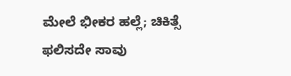ಮೇಲೆ ಭೀಕರ ಹಲ್ಲೆ; ಚಿಕಿತ್ಸೆ ಫಲಿಸದೇ ಸಾವು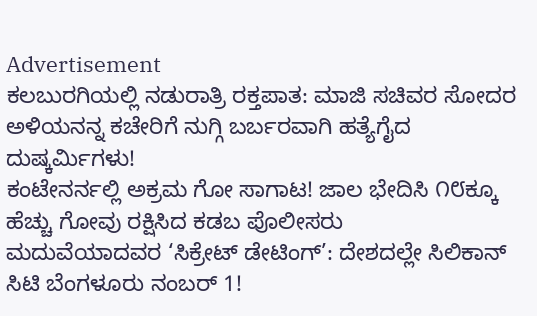Advertisement
ಕಲಬುರಗಿಯಲ್ಲಿ ನಡುರಾತ್ರಿ ರಕ್ತಪಾತ: ಮಾಜಿ ಸಚಿವರ ಸೋದರ ಅಳಿಯನನ್ನ ಕಚೇರಿಗೆ ನುಗ್ಗಿ ಬರ್ಬರವಾಗಿ ಹತ್ಯೆಗೈದ ದುಷ್ಕರ್ಮಿಗಳು!
ಕಂಟೇನರ್ನಲ್ಲಿ ಅಕ್ರಮ ಗೋ ಸಾಗಾಟ! ಜಾಲ ಭೇದಿಸಿ ೧೮ಕ್ಕೂ ಹೆಚ್ಚು ಗೋವು ರಕ್ಷಿಸಿದ ಕಡಬ ಪೊಲೀಸರು
ಮದುವೆಯಾದವರ ‘ಸಿಕ್ರೇಟ್ ಡೇಟಿಂಗ್’: ದೇಶದಲ್ಲೇ ಸಿಲಿಕಾನ್ ಸಿಟಿ ಬೆಂಗಳೂರು ನಂಬರ್ 1!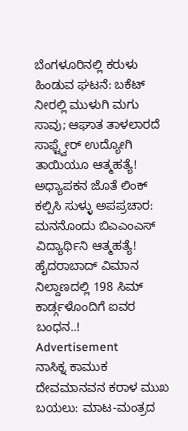ಬೆಂಗಳೂರಿನಲ್ಲಿ ಕರುಳು ಹಿಂಡುವ ಘಟನೆ: ಬಕೆಟ್ ನೀರಲ್ಲಿ ಮುಳುಗಿ ಮಗು ಸಾವು; ಆಘಾತ ತಾಳಲಾರದೆ ಸಾಫ್ಟ್ವೇರ್ ಉದ್ಯೋಗಿ ತಾಯಿಯೂ ಆತ್ಮಹತ್ಯೆ!
ಅಧ್ಯಾಪಕನ ಜೊತೆ ಲಿಂಕ್ ಕಲ್ಪಿಸಿ ಸುಳ್ಳು ಅಪಪ್ರಚಾರ: ಮನನೊಂದು ಬಿಎಎಂಎಸ್ ವಿದ್ಯಾರ್ಥಿನಿ ಆತ್ಮಹತ್ಯೆ!
ಹೈದರಾಬಾದ್ ವಿಮಾನ ನಿಲ್ದಾಣದಲ್ಲಿ 198 ಸಿಮ್ ಕಾರ್ಡ್ಗಳೊಂದಿಗೆ ಐವರ ಬಂಧನ..!
Advertisement
ನಾಸಿಕ್ನ ಕಾಮುಕ ದೇವಮಾನವನ ಕರಾಳ ಮುಖ ಬಯಲು: ಮಾಟ-ಮಂತ್ರದ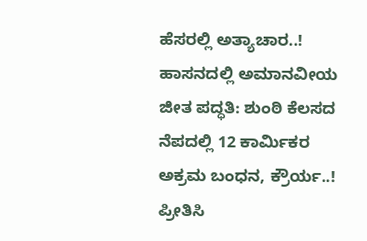ಹೆಸರಲ್ಲಿ ಅತ್ಯಾಚಾರ..!
ಹಾಸನದಲ್ಲಿ ಅಮಾನವೀಯ ಜೀತ ಪದ್ಧತಿ: ಶುಂಠಿ ಕೆಲಸದ ನೆಪದಲ್ಲಿ 12 ಕಾರ್ಮಿಕರ ಅಕ್ರಮ ಬಂಧನ, ಕ್ರೌರ್ಯ..!
ಪ್ರೀತಿಸಿ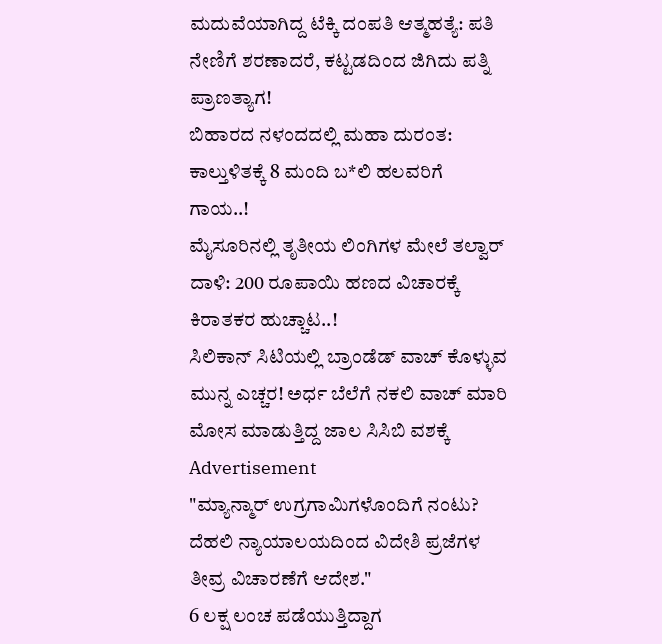ಮದುವೆಯಾಗಿದ್ದ ಟೆಕ್ಕಿ ದಂಪತಿ ಆತ್ಮಹತ್ಯೆ: ಪತಿ ನೇಣಿಗೆ ಶರಣಾದರೆ, ಕಟ್ಟಡದಿಂದ ಜಿಗಿದು ಪತ್ನಿ ಪ್ರಾಣತ್ಯಾಗ!
ಬಿಹಾರದ ನಳಂದದಲ್ಲಿ ಮಹಾ ದುರಂತ: ಕಾಲ್ತುಳಿತಕ್ಕೆ 8 ಮಂದಿ ಬ*ಲಿ ಹಲವರಿಗೆ ಗಾಯ..!
ಮೈಸೂರಿನಲ್ಲಿ ತೃತೀಯ ಲಿಂಗಿಗಳ ಮೇಲೆ ತಲ್ವಾರ್ ದಾಳಿ: 200 ರೂಪಾಯಿ ಹಣದ ವಿಚಾರಕ್ಕೆ ಕಿರಾತಕರ ಹುಚ್ಚಾಟ..!
ಸಿಲಿಕಾನ್ ಸಿಟಿಯಲ್ಲಿ ಬ್ರಾಂಡೆಡ್ ವಾಚ್ ಕೊಳ್ಳುವ ಮುನ್ನ ಎಚ್ಚರ! ಅರ್ಧ ಬೆಲೆಗೆ ನಕಲಿ ವಾಚ್ ಮಾರಿ ಮೋಸ ಮಾಡುತ್ತಿದ್ದ ಜಾಲ ಸಿಸಿಬಿ ವಶಕ್ಕೆ
Advertisement
"ಮ್ಯಾನ್ಮಾರ್ ಉಗ್ರಗಾಮಿಗಳೊಂದಿಗೆ ನಂಟು? ದೆಹಲಿ ನ್ಯಾಯಾಲಯದಿಂದ ವಿದೇಶಿ ಪ್ರಜೆಗಳ ತೀವ್ರ ವಿಚಾರಣೆಗೆ ಆದೇಶ."
6 ಲಕ್ಷ ಲಂಚ ಪಡೆಯುತ್ತಿದ್ದಾಗ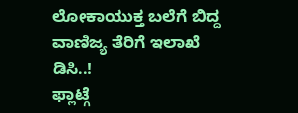ಲೋಕಾಯುಕ್ತ ಬಲೆಗೆ ಬಿದ್ದ ವಾಣಿಜ್ಯ ತೆರಿಗೆ ಇಲಾಖೆ ಡಿಸಿ..!
ಫ್ಲಾಟ್ಗೆ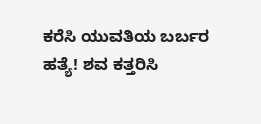ಕರೆಸಿ ಯುವತಿಯ ಬರ್ಬರ ಹತ್ಯೆ! ಶವ ಕತ್ತರಿಸಿ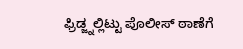ಫ್ರಿಡ್ಜ್ನಲ್ಲಿಟ್ಟು ಪೊಲೀಸ್ ಠಾಣೆಗೆ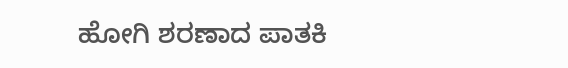ಹೋಗಿ ಶರಣಾದ ಪಾತಕಿ